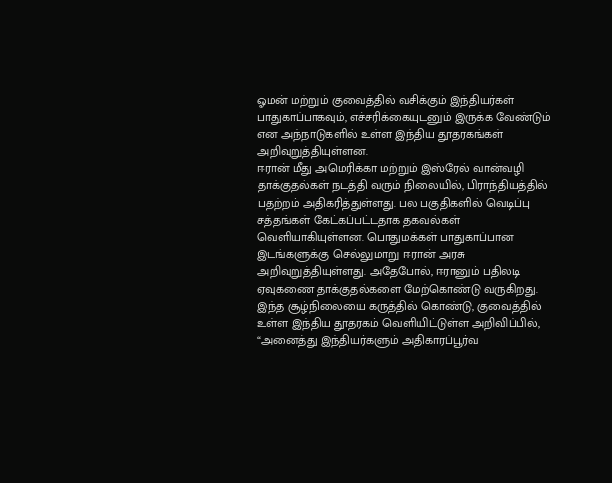ஓமன் மற்றும் குவைத்தில் வசிக்கும் இந்தியர்கள் பாதுகாப்பாகவும், எச்சரிக்கையுடனும் இருக்க வேண்டும் என அந்நாடுகளில் உள்ள இந்திய தூதரகங்கள் அறிவுறுத்தியுள்ளன.
ஈரான் மீது அமெரிக்கா மற்றும் இஸ்ரேல் வான்வழி தாக்குதல்கள் நடத்தி வரும் நிலையில், பிராந்தியத்தில் பதற்றம் அதிகரித்துள்ளது. பல பகுதிகளில் வெடிப்பு சத்தங்கள் கேட்கப்பட்டதாக தகவல்கள் வெளியாகியுள்ளன. பொதுமக்கள் பாதுகாப்பான இடங்களுக்கு செல்லுமாறு ஈரான் அரசு அறிவுறுத்தியுள்ளது. அதேபோல், ஈரானும் பதிலடி ஏவுகணை தாக்குதல்களை மேற்கொண்டு வருகிறது.
இந்த சூழ்நிலையை கருத்தில் கொண்டு, குவைத்தில் உள்ள இந்திய தூதரகம் வெளியிட்டுள்ள அறிவிப்பில், “அனைத்து இந்தியர்களும் அதிகாரப்பூர்வ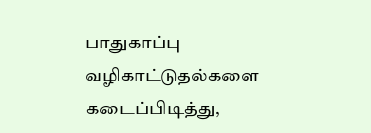பாதுகாப்பு வழிகாட்டுதல்களை கடைப்பிடித்து,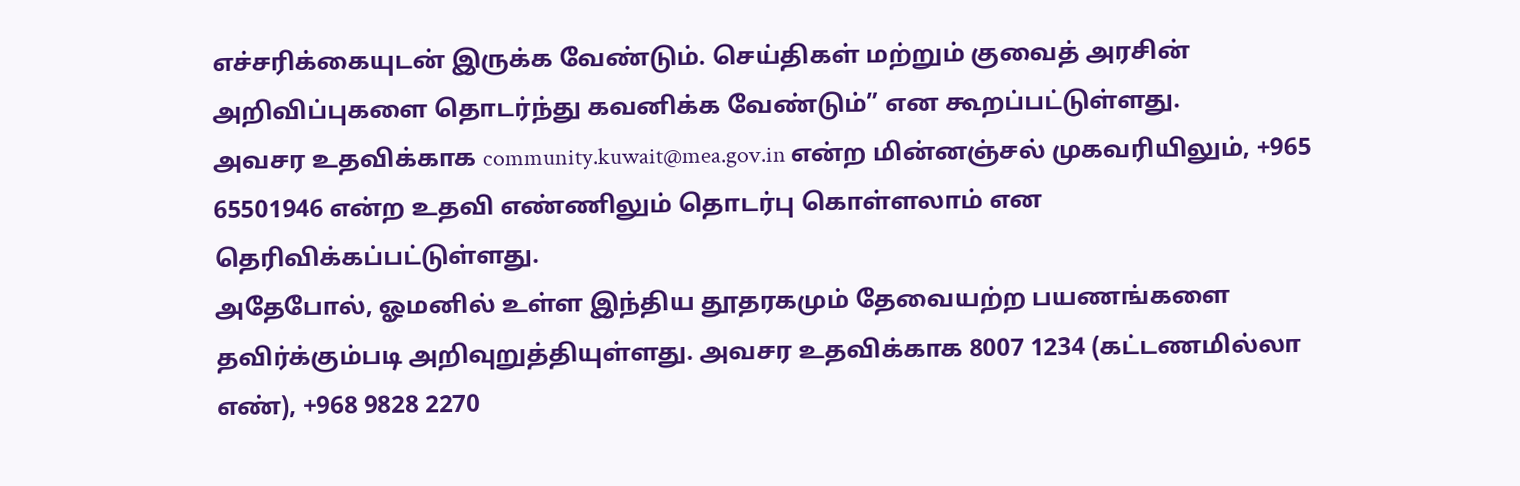எச்சரிக்கையுடன் இருக்க வேண்டும். செய்திகள் மற்றும் குவைத் அரசின் அறிவிப்புகளை தொடர்ந்து கவனிக்க வேண்டும்” என கூறப்பட்டுள்ளது.
அவசர உதவிக்காக community.kuwait@mea.gov.in என்ற மின்னஞ்சல் முகவரியிலும், +965 65501946 என்ற உதவி எண்ணிலும் தொடர்பு கொள்ளலாம் என தெரிவிக்கப்பட்டுள்ளது.
அதேபோல், ஓமனில் உள்ள இந்திய தூதரகமும் தேவையற்ற பயணங்களை தவிர்க்கும்படி அறிவுறுத்தியுள்ளது. அவசர உதவிக்காக 8007 1234 (கட்டணமில்லா எண்), +968 9828 2270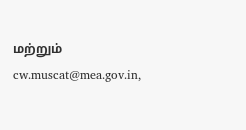மற்றும் cw.muscat@mea.gov.in,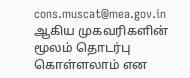cons.muscat@mea.gov.in ஆகிய முகவரிகளின் மூலம் தொடர்பு கொள்ளலாம் என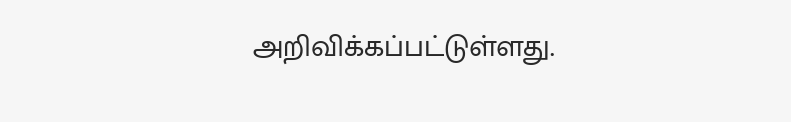அறிவிக்கப்பட்டுள்ளது.